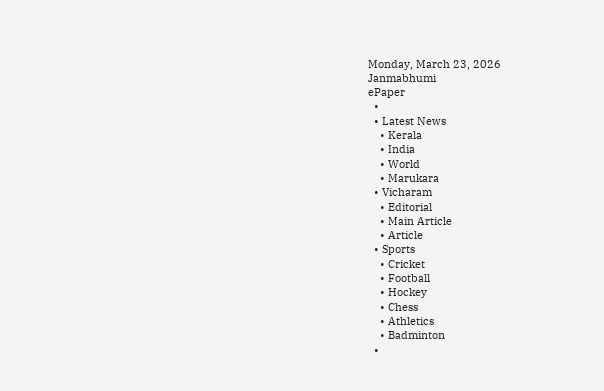Monday, March 23, 2026
Janmabhumi
ePaper
  •
  • Latest News
    • Kerala
    • India
    • World
    • Marukara
  • Vicharam
    • Editorial
    • Main Article
    • Article
  • Sports
    • Cricket
    • Football
    • Hockey
    • Chess
    • Athletics
    • Badminton
  •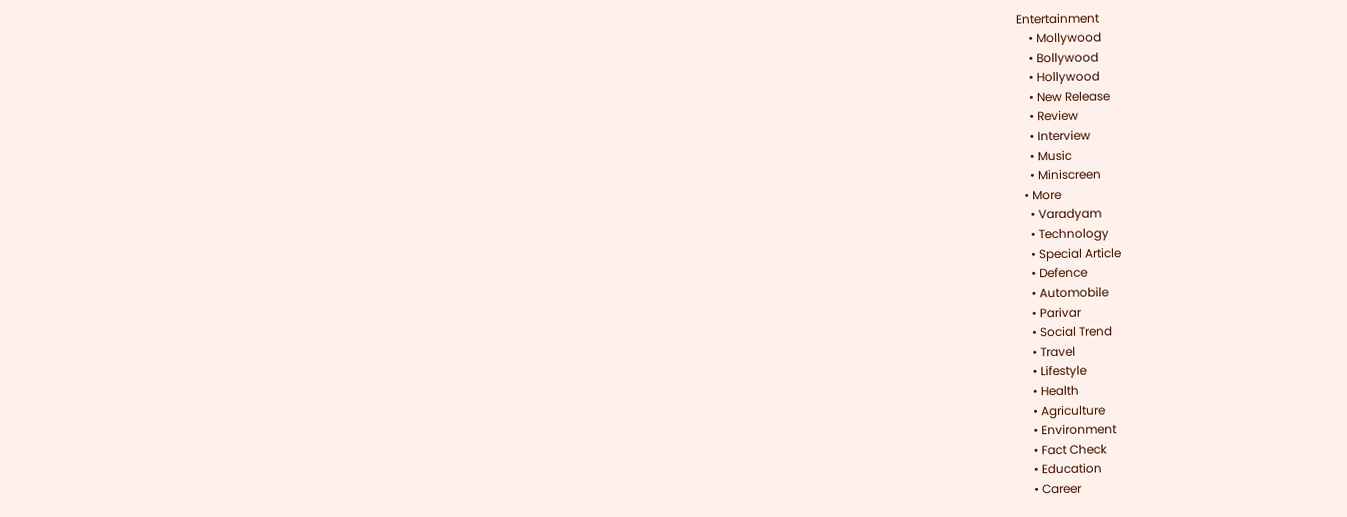Entertainment
    • Mollywood
    • Bollywood
    • Hollywood
    • New Release
    • Review
    • Interview
    • Music
    • Miniscreen
  • More
    • Varadyam
    • Technology
    • Special Article
    • Defence
    • Automobile
    • Parivar
    • Social Trend
    • Travel
    • Lifestyle
    • Health
    • Agriculture
    • Environment
    • Fact Check
    • Education
    • Career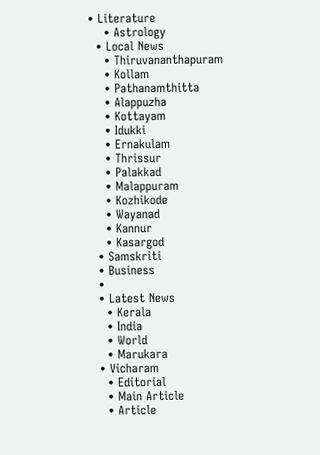• Literature
    • Astrology
  • Local News
    • Thiruvananthapuram
    • Kollam
    • Pathanamthitta
    • Alappuzha
    • Kottayam
    • Idukki
    • Ernakulam
    • Thrissur
    • Palakkad
    • Malappuram
    • Kozhikode
    • Wayanad
    • Kannur
    • Kasargod
  • Samskriti
  • Business
  •
  • Latest News
    • Kerala
    • India
    • World
    • Marukara
  • Vicharam
    • Editorial
    • Main Article
    • Article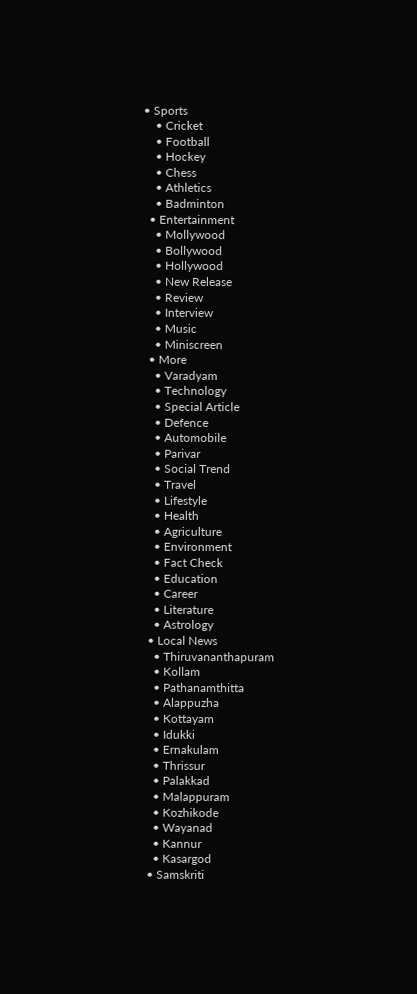• Sports
    • Cricket
    • Football
    • Hockey
    • Chess
    • Athletics
    • Badminton
  • Entertainment
    • Mollywood
    • Bollywood
    • Hollywood
    • New Release
    • Review
    • Interview
    • Music
    • Miniscreen
  • More
    • Varadyam
    • Technology
    • Special Article
    • Defence
    • Automobile
    • Parivar
    • Social Trend
    • Travel
    • Lifestyle
    • Health
    • Agriculture
    • Environment
    • Fact Check
    • Education
    • Career
    • Literature
    • Astrology
  • Local News
    • Thiruvananthapuram
    • Kollam
    • Pathanamthitta
    • Alappuzha
    • Kottayam
    • Idukki
    • Ernakulam
    • Thrissur
    • Palakkad
    • Malappuram
    • Kozhikode
    • Wayanad
    • Kannur
    • Kasargod
  • Samskriti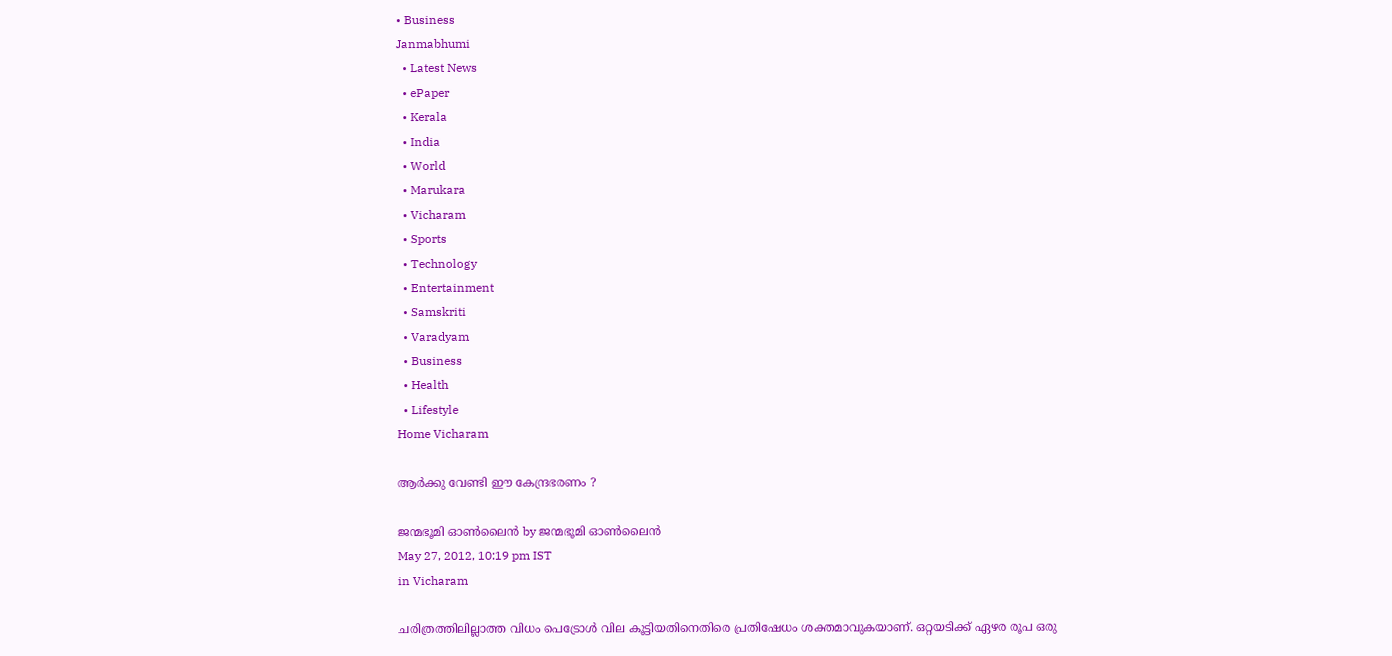• Business
Janmabhumi
  • Latest News
  • ePaper
  • Kerala
  • India
  • World
  • Marukara
  • Vicharam
  • Sports
  • Technology
  • Entertainment
  • Samskriti
  • Varadyam
  • Business
  • Health
  • Lifestyle
Home Vicharam

ആര്‍ക്കു വേണ്ടി ഈ കേന്ദ്രഭരണം ?

ജന്മഭൂമി ഓണ്‍ലൈന്‍ by ജന്മഭൂമി ഓണ്‍ലൈന്‍
May 27, 2012, 10:19 pm IST
in Vicharam

ചരിത്രത്തിലില്ലാത്ത വിധം പെട്രോള്‍ വില കൂട്ടിയതിനെതിരെ പ്രതിഷേധം ശക്തമാവുകയാണ്‌. ഒറ്റയടിക്ക്‌ ഏഴര രൂപ ഒരു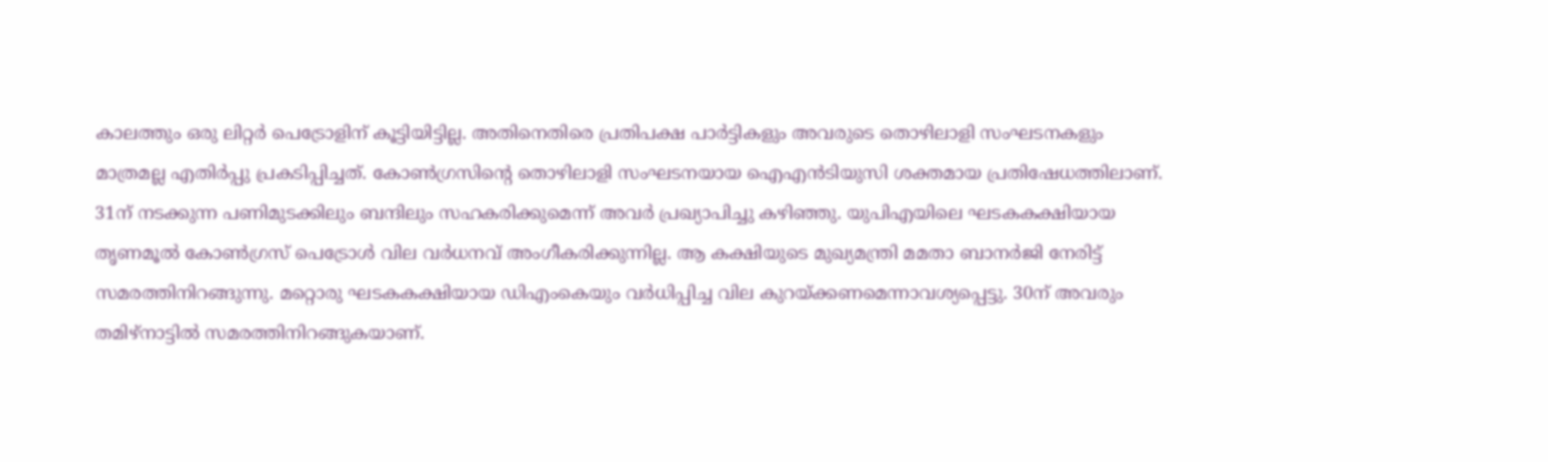കാലത്തും ഒരു ലിറ്റര്‍ പെട്രോളിന്‌ കൂട്ടിയിട്ടില്ല. അതിനെതിരെ പ്രതിപക്ഷ പാര്‍ട്ടികളും അവരുടെ തൊഴിലാളി സംഘടനകളും മാത്രമല്ല എതിര്‍പ്പു പ്രകടിപ്പിച്ചത്‌. കോണ്‍ഗ്രസിന്റെ തൊഴിലാളി സംഘടനയായ ഐഎന്‍ടിയുസി ശക്തമായ പ്രതിഷേധത്തിലാണ്‌. 31ന്‌ നടക്കുന്ന പണിമുടക്കിലും ബന്ദിലും സഹകരിക്കുമെന്ന്‌ അവര്‍ പ്രഖ്യാപിച്ചു കഴിഞ്ഞു. യുപിഎയിലെ ഘടകകക്ഷിയായ തൃണമൂല്‍ കോണ്‍ഗ്രസ്‌ പെട്രോള്‍ വില വര്‍ധനവ്‌ അംഗീകരിക്കുന്നില്ല. ആ കക്ഷിയുടെ മുഖ്യമന്ത്രി മമതാ ബാനര്‍ജി നേരിട്ട്‌ സമരത്തിനിറങ്ങുന്നു. മറ്റൊരു ഘടകകക്ഷിയായ ഡിഎംകെയും വര്‍ധിപ്പിച്ച വില കുറയ്‌ക്കണമെന്നാവശ്യപ്പെട്ടു. 30ന്‌ അവരും തമിഴ്‌നാട്ടില്‍ സമരത്തിനിറങ്ങുകയാണ്‌.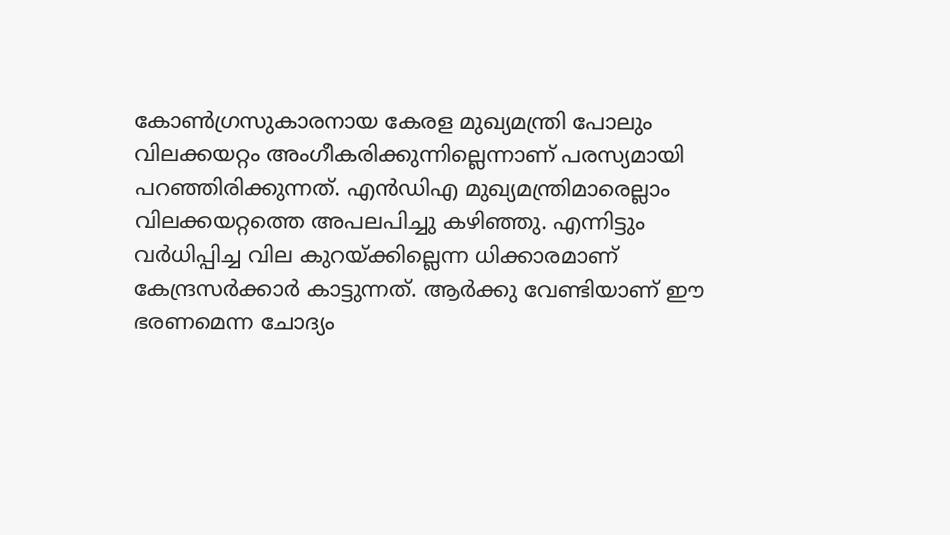കോണ്‍ഗ്രസുകാരനായ കേരള മുഖ്യമന്ത്രി പോലും വിലക്കയറ്റം അംഗീകരിക്കുന്നില്ലെന്നാണ്‌ പരസ്യമായി പറഞ്ഞിരിക്കുന്നത്‌. എന്‍ഡിഎ മുഖ്യമന്ത്രിമാരെല്ലാം വിലക്കയറ്റത്തെ അപലപിച്ചു കഴിഞ്ഞു. എന്നിട്ടും വര്‍ധിപ്പിച്ച വില കുറയ്‌ക്കില്ലെന്ന ധിക്കാരമാണ്‌ കേന്ദ്രസര്‍ക്കാര്‍ കാട്ടുന്നത്‌. ആര്‍ക്കു വേണ്ടിയാണ്‌ ഈ ഭരണമെന്ന ചോദ്യം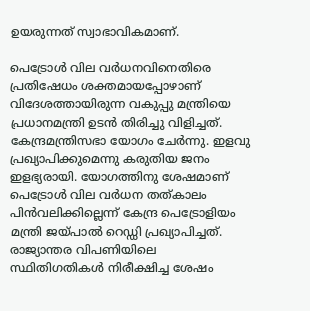ഉയരുന്നത്‌ സ്വാഭാവികമാണ്‌.

പെട്രോള്‍ വില വര്‍ധനവിനെതിരെ പ്രതിഷേധം ശക്തമായപ്പോഴാണ്‌ വിദേശത്തായിരുന്ന വകുപ്പു മന്ത്രിയെ പ്രധാനമന്ത്രി ഉടന്‍ തിരിച്ചു വിളിച്ചത്‌. കേന്ദ്രമന്ത്രിസഭാ യോഗം ചേര്‍ന്നു. ഇളവു പ്രഖ്യാപിക്കുമെന്നു കരുതിയ ജനം ഇളഭ്യരായി. യോഗത്തിനു ശേഷമാണ്‌ പെട്രോള്‍ വില വര്‍ധന തത്കാലം പിന്‍വലിക്കില്ലെന്ന്‌ കേന്ദ്ര പെട്രോളിയം മന്ത്രി ജയ്‌പാല്‍ റെഡ്ഡി പ്രഖ്യാപിച്ചത്‌. രാജ്യാന്തര വിപണിയിലെ സ്ഥിതിഗതികള്‍ നിരീക്ഷിച്ച ശേഷം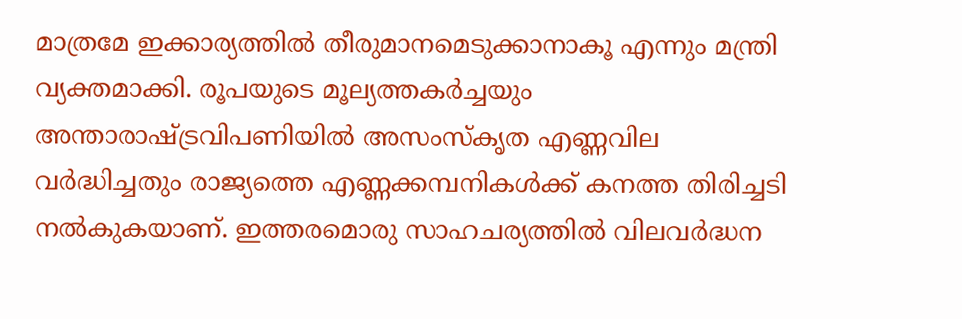മാത്രമേ ഇക്കാര്യത്തില്‍ തീരുമാനമെടുക്കാനാകൂ എന്നും മന്ത്രി വ്യക്തമാക്കി. രൂപയുടെ മൂല്യത്തകര്‍ച്ചയും അന്താരാഷ്‌ട്രവിപണിയില്‍ അസംസ്കൃത എണ്ണവില വര്‍ദ്ധിച്ചതും രാജ്യത്തെ എണ്ണക്കമ്പനികള്‍ക്ക്‌ കനത്ത തിരിച്ചടി നല്‍കുകയാണ്‌. ഇത്തരമൊരു സാഹചര്യത്തില്‍ വിലവര്‍ദ്ധന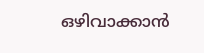ഒഴിവാക്കാന്‍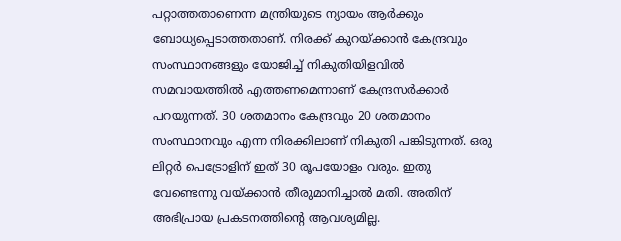പറ്റാത്തതാണെന്ന മന്ത്രിയുടെ ന്യായം ആര്‍ക്കും ബോധ്യപ്പെടാത്തതാണ്‌. നിരക്ക്‌ കുറയ്‌ക്കാന്‍ കേന്ദ്രവും സംസ്ഥാനങ്ങളും യോജിച്ച്‌ നികുതിയിളവില്‍ സമവായത്തില്‍ എത്തണമെന്നാണ്‌ കേന്ദ്രസര്‍ക്കാര്‍ പറയുന്നത്‌. 30 ശതമാനം കേന്ദ്രവും 20 ശതമാനം സംസ്ഥാനവും എന്ന നിരക്കിലാണ്‌ നികുതി പങ്കിടുന്നത്‌. ഒരു ലിറ്റര്‍ പെട്രോളിന്‌ ഇത്‌ 30 രൂപയോളം വരും. ഇതു വേണ്ടെന്നു വയ്‌ക്കാന്‍ തീരുമാനിച്ചാല്‍ മതി. അതിന്‌ അഭിപ്രായ പ്രകടനത്തിന്റെ ആവശ്യമില്ല.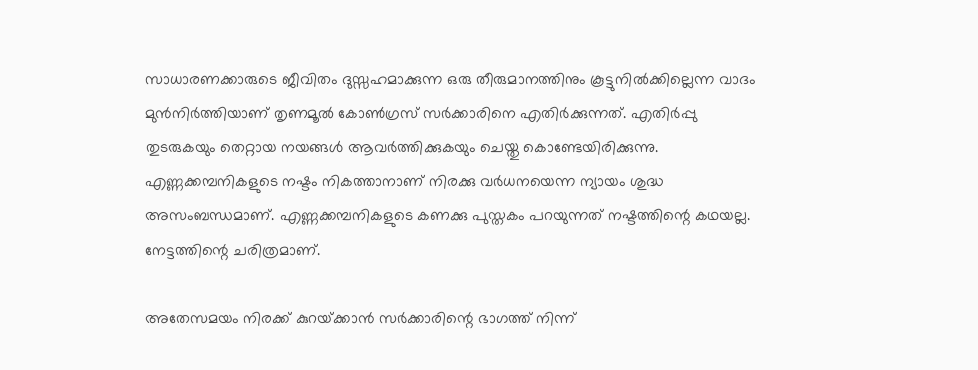സാധാരണക്കാരുടെ ജീവിതം ദുസ്സഹമാക്കുന്ന ഒരു തീരുമാനത്തിനും കൂട്ടുനില്‍ക്കില്ലെന്ന വാദം മുന്‍നിര്‍ത്തിയാണ്‌ തൃണമൂല്‍ കോണ്‍ഗ്രസ്‌ സര്‍ക്കാരിനെ എതിര്‍ക്കുന്നത്‌. എതിര്‍പ്പു തുടരുകയും തെറ്റായ നയങ്ങള്‍ ആവര്‍ത്തിക്കുകയും ചെയ്തു കൊണ്ടേയിരിക്കുന്നു. എണ്ണക്കമ്പനികളുടെ നഷ്ടം നികത്താനാണ്‌ നിരക്കു വര്‍ധനയെന്ന ന്യായം ശുദ്ധ അസംബന്ധമാണ്‌. എണ്ണക്കമ്പനികളുടെ കണക്കു പുസ്തകം പറയുന്നത്‌ നഷ്ടത്തിന്റെ കഥയല്ല. നേട്ടത്തിന്റെ ചരിത്രമാണ്‌.

അതേസമയം നിരക്ക്‌ കുറയ്‌ക്കാന്‍ സര്‍ക്കാരിന്റെ ഭാഗത്ത്‌ നിന്ന്‌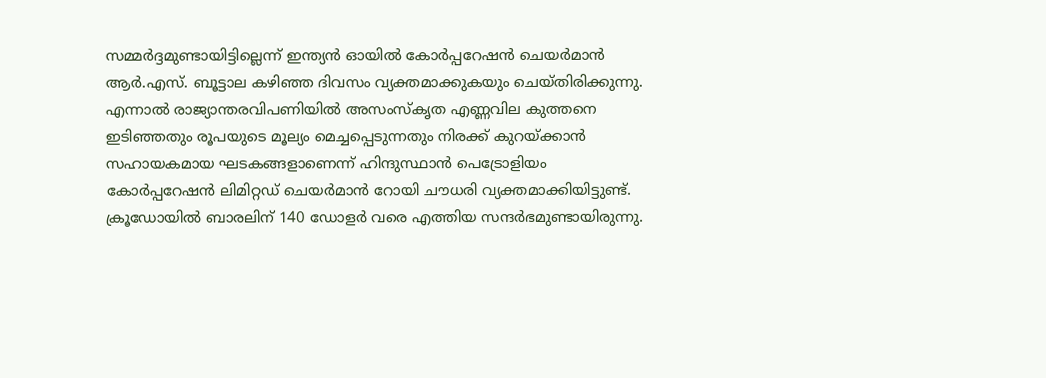സമ്മര്‍ദ്ദമുണ്ടായിട്ടില്ലെന്ന്‌ ഇന്ത്യന്‍ ഓയില്‍ കോര്‍പ്പറേഷന്‍ ചെയര്‍മാന്‍ ആര്‍.എസ്‌. ബൂട്ടാല കഴിഞ്ഞ ദിവസം വ്യക്തമാക്കുകയും ചെയ്തിരിക്കുന്നു. എന്നാല്‍ രാജ്യാന്തരവിപണിയില്‍ അസംസ്കൃത എണ്ണവില കുത്തനെ ഇടിഞ്ഞതും രൂപയുടെ മൂല്യം മെച്ചപ്പെടുന്നതും നിരക്ക്‌ കുറയ്‌ക്കാന്‍ സഹായകമായ ഘടകങ്ങളാണെന്ന്‌ ഹിന്ദുസ്ഥാന്‍ പെട്രോളിയം കോര്‍പ്പറേഷന്‍ ലിമിറ്റഡ്‌ ചെയര്‍മാന്‍ റോയി ചൗധരി വ്യക്തമാക്കിയിട്ടുണ്ട്‌. ക്രൂഡോയില്‍ ബാരലിന്‌ 140 ഡോളര്‍ വരെ എത്തിയ സന്ദര്‍ഭമുണ്ടായിരുന്നു.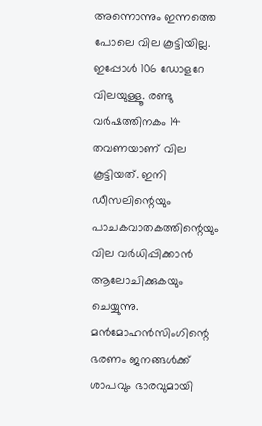അന്നൊന്നും ഇന്നത്തെ പോലെ വില കൂട്ടിയില്ല. ഇപ്പോള്‍ 106 ഡോളറേ വിലയുള്ളൂ. രണ്ടു വര്‍ഷത്തിനകം 14 തവണയാണ്‌ വില കൂട്ടിയത്‌. ഇനി ഡീസലിന്റെയും പാചകവാതകത്തിന്റെയും വില വര്‍ധിപ്പിക്കാന്‍ ആലോചിക്കുകയും ചെയ്യുന്നു. മന്‍മോഹന്‍സിംഗിന്റെ ഭരണം ജനങ്ങള്‍ക്ക്‌ ശാപവും ഭാരവുമായി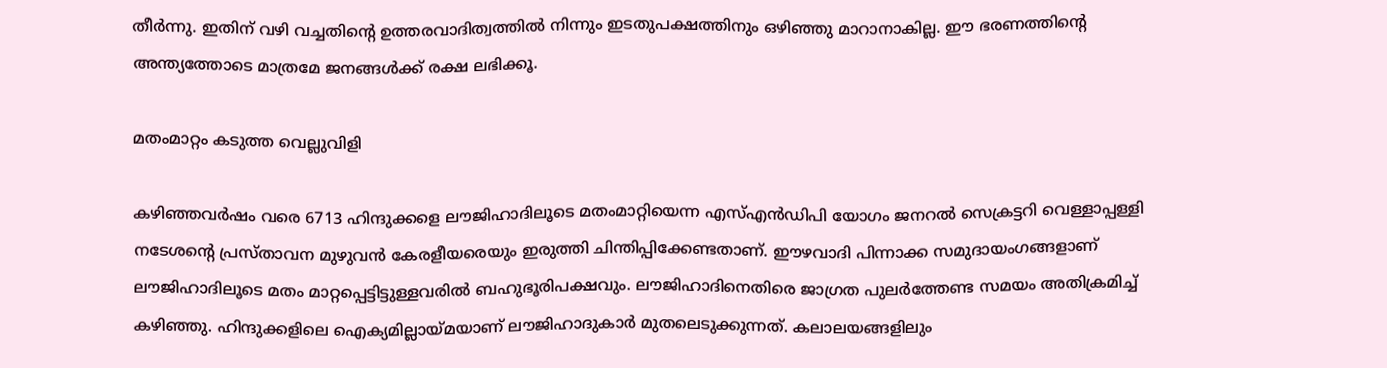തീര്‍ന്നു. ഇതിന്‌ വഴി വച്ചതിന്റെ ഉത്തരവാദിത്വത്തില്‍ നിന്നും ഇടതുപക്ഷത്തിനും ഒഴിഞ്ഞു മാറാനാകില്ല. ഈ ഭരണത്തിന്റെ അന്ത്യത്തോടെ മാത്രമേ ജനങ്ങള്‍ക്ക്‌ രക്ഷ ലഭിക്കൂ.

മതംമാറ്റം കടുത്ത വെല്ലുവിളി

കഴിഞ്ഞവര്‍ഷം വരെ 6713 ഹിന്ദുക്കളെ ലൗജിഹാദിലൂടെ മതംമാറ്റിയെന്ന എസ്‌എന്‍ഡിപി യോഗം ജനറല്‍ സെക്രട്ടറി വെള്ളാപ്പള്ളി നടേശന്റെ പ്രസ്താവന മുഴുവന്‍ കേരളീയരെയും ഇരുത്തി ചിന്തിപ്പിക്കേണ്ടതാണ്‌. ഈഴവാദി പിന്നാക്ക സമുദായംഗങ്ങളാണ്‌ ലൗജിഹാദിലൂടെ മതം മാറ്റപ്പെട്ടിട്ടുള്ളവരില്‍ ബഹുഭൂരിപക്ഷവും. ലൗജിഹാദിനെതിരെ ജാഗ്രത പുലര്‍ത്തേണ്ട സമയം അതിക്രമിച്ച്‌ കഴിഞ്ഞു. ഹിന്ദുക്കളിലെ ഐക്യമില്ലായ്‌മയാണ്‌ ലൗജിഹാദുകാര്‍ മുതലെടുക്കുന്നത്‌. കലാലയങ്ങളിലും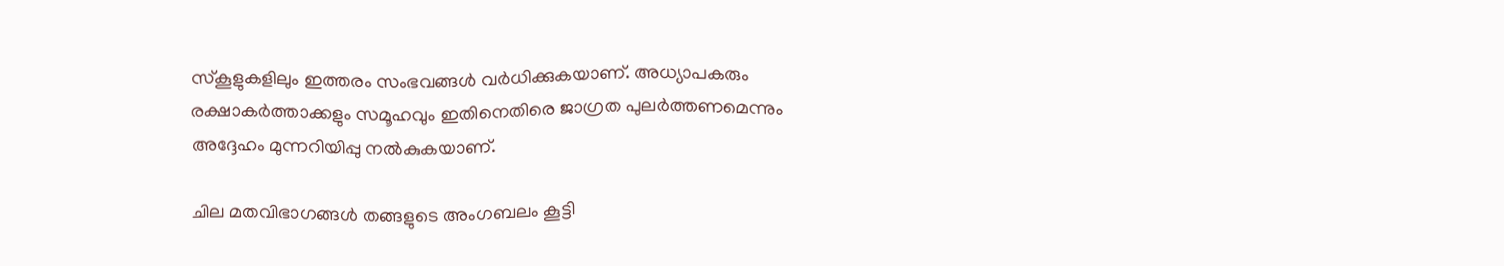സ്കൂളുകളിലും ഇത്തരം സംഭവങ്ങള്‍ വര്‍ധിക്കുകയാണ്‌. അധ്യാപകരും രക്ഷാകര്‍ത്താക്കളും സമൂഹവും ഇതിനെതിരെ ജാഗ്രത പുലര്‍ത്തണമെന്നും അദ്ദേഹം മുന്നറിയിപ്പു നല്‍കുകയാണ്‌.

ചില മതവിഭാഗങ്ങള്‍ തങ്ങളുടെ അംഗബലം കൂട്ടി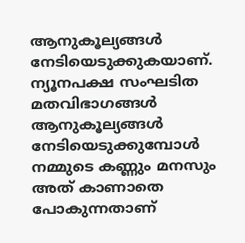ആനുകൂല്യങ്ങള്‍ നേടിയെടുക്കുകയാണ്‌. ന്യൂനപക്ഷ സംഘടിത മതവിഭാഗങ്ങള്‍ ആനുകൂല്യങ്ങള്‍ നേടിയെടുക്കുമ്പോള്‍ നമ്മുടെ കണ്ണും മനസും അത്‌ കാണാതെ പോകുന്നതാണ്‌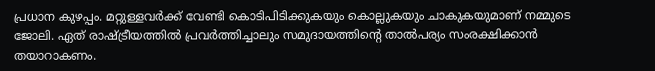പ്രധാന കുഴപ്പം. മറ്റുള്ളവര്‍ക്ക്‌ വേണ്ടി കൊടിപിടിക്കുകയും കൊല്ലുകയും ചാകുകയുമാണ്‌ നമ്മുടെ ജോലി. ഏത്‌ രാഷ്‌ട്രീയത്തില്‍ പ്രവര്‍ത്തിച്ചാലും സമുദായത്തിന്റെ താല്‍പര്യം സംരക്ഷിക്കാന്‍ തയാറാകണം.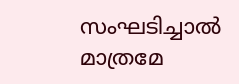സംഘടിച്ചാല്‍ മാത്രമേ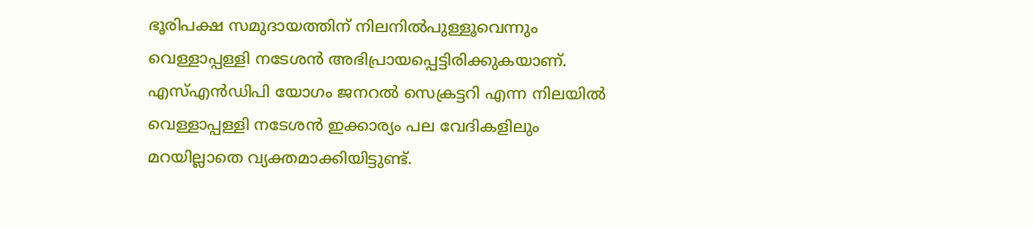ഭൂരിപക്ഷ സമുദായത്തിന്‌ നിലനില്‍പുള്ളൂവെന്നും വെള്ളാപ്പള്ളി നടേശന്‍ അഭിപ്രായപ്പെട്ടിരിക്കുകയാണ്‌. എസ്‌എന്‍ഡിപി യോഗം ജനറല്‍ സെക്രട്ടറി എന്ന നിലയില്‍ വെള്ളാപ്പള്ളി നടേശന്‍ ഇക്കാര്യം പല വേദികളിലും മറയില്ലാതെ വ്യക്തമാക്കിയിട്ടുണ്ട്‌.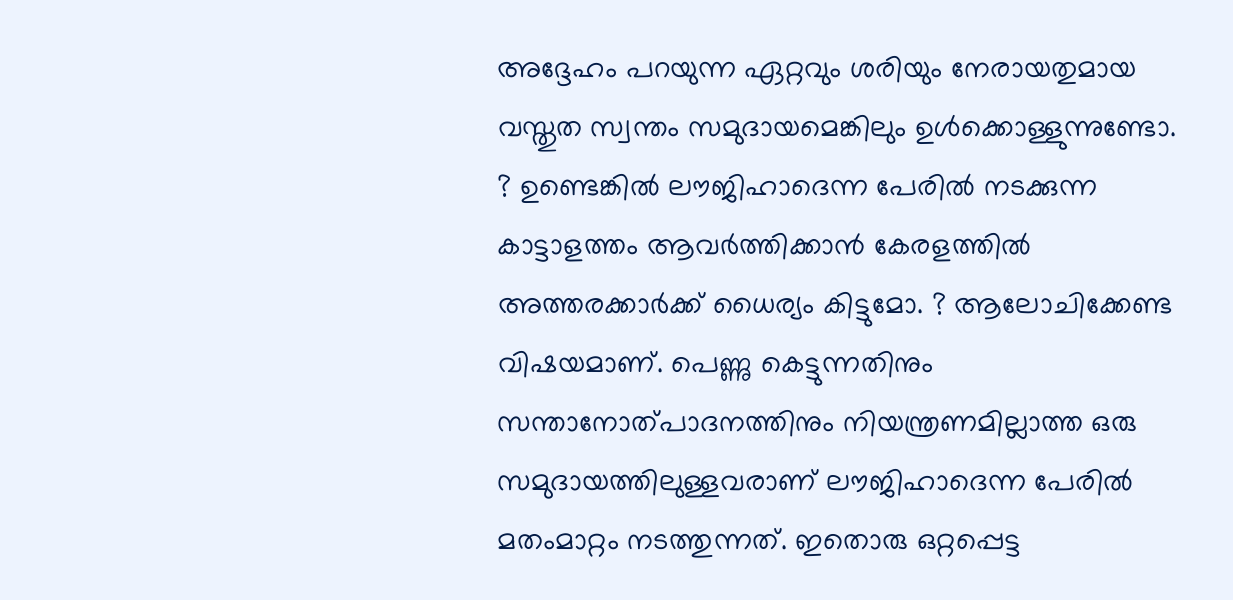അദ്ദേഹം പറയുന്ന ഏറ്റവും ശരിയും നേരായതുമായ വസ്തുത സ്വന്തം സമുദായമെങ്കിലും ഉള്‍ക്കൊള്ളുന്നുണ്ടോ. ? ഉണ്ടെങ്കില്‍ ലൗജിഹാദെന്ന പേരില്‍ നടക്കുന്ന കാട്ടാളത്തം ആവര്‍ത്തിക്കാന്‍ കേരളത്തില്‍ അത്തരക്കാര്‍ക്ക്‌ ധൈര്യം കിട്ടുമോ. ? ആലോചിക്കേണ്ട വിഷയമാണ്‌. പെണ്ണു കെട്ടുന്നതിനും സന്താനോത്പാദനത്തിനും നിയന്ത്രണമില്ലാത്ത ഒരു സമുദായത്തിലുള്ളവരാണ്‌ ലൗജിഹാദെന്ന പേരില്‍ മതംമാറ്റം നടത്തുന്നത്‌. ഇതൊരു ഒറ്റപ്പെട്ട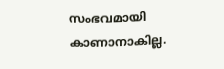സംഭവമായി കാണാനാകില്ല.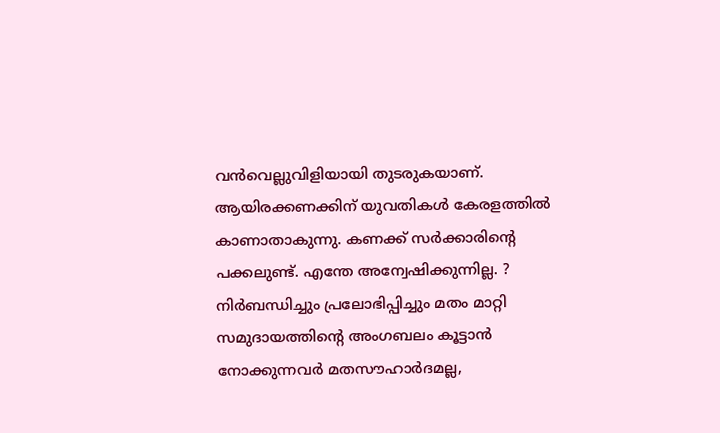വന്‍വെല്ലുവിളിയായി തുടരുകയാണ്‌. ആയിരക്കണക്കിന്‌ യുവതികള്‍ കേരളത്തില്‍ കാണാതാകുന്നു. കണക്ക്‌ സര്‍ക്കാരിന്റെ പക്കലുണ്ട്‌. എന്തേ അന്വേഷിക്കുന്നില്ല. ? നിര്‍ബന്ധിച്ചും പ്രലോഭിപ്പിച്ചും മതം മാറ്റി സമുദായത്തിന്റെ അംഗബലം കൂട്ടാന്‍ നോക്കുന്നവര്‍ മതസൗഹാര്‍ദമല്ല,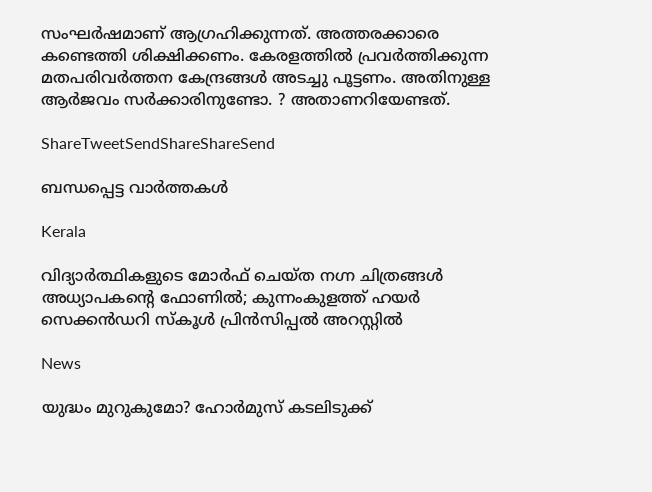സംഘര്‍ഷമാണ്‌ ആഗ്രഹിക്കുന്നത്‌. അത്തരക്കാരെ കണ്ടെത്തി ശിക്ഷിക്കണം. കേരളത്തില്‍ പ്രവര്‍ത്തിക്കുന്ന മതപരിവര്‍ത്തന കേന്ദ്രങ്ങള്‍ അടച്ചു പൂട്ടണം. അതിനുള്ള ആര്‍ജവം സര്‍ക്കാരിനുണ്ടോ. ? അതാണറിയേണ്ടത്‌.

ShareTweetSendShareShareSend

ബന്ധപ്പെട്ട വാര്‍ത്തകള്‍

Kerala

വിദ്യാർത്ഥികളുടെ മോർഫ് ചെയ്ത നഗ്ന ചിത്രങ്ങൾ അധ്യാപകന്റെ ഫോണിൽ; കുന്നംകുളത്ത് ഹയർ സെക്കൻഡറി സ്കൂൾ പ്രിൻസിപ്പൽ അറസ്റ്റിൽ

News

യുദ്ധം മുറുകുമോ? ഹോർമുസ് കടലിടുക്ക്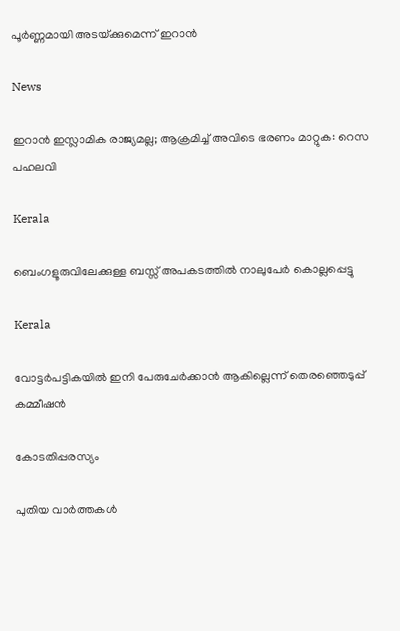പൂർണ്ണമായി അടയ്‌ക്കുമെന്ന് ഇറാൻ

News

ഇറാൻ ഇസ്ലാമിക രാജ്യമല്ല; ആക്രമിച്ച് അവിടെ ഭരണം മാറ്റുക: റെസ പഹലവി

Kerala

ബെംഗളൂരുവിലേക്കുള്ള ബസ്സ് അപകടത്തിൽ നാലുപേർ കൊല്ലപ്പെട്ടു

Kerala

വോട്ടർപട്ടികയിൽ ഇനി പേരുചേർക്കാൻ ആകില്ലെന്ന് തെരഞ്ഞെടുപ്പ് കമ്മീഷൻ

കോടതിപ്പരസ്യം

പുതിയ വാര്‍ത്തകള്‍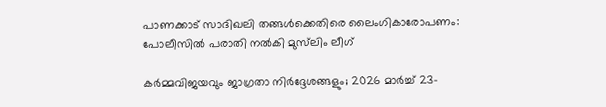പാണക്കാട് സാദിഖലി തങ്ങൾക്കെതിരെ ലൈംഗികാരോപണം: പോലീസിൽ പരാതി നൽകി മുസ്‌ലിം ലീഗ്

കർമ്മവിജയവും ജാഗ്രതാ നിർദ്ദേശങ്ങളും; 2026 മാർച്ച് 23-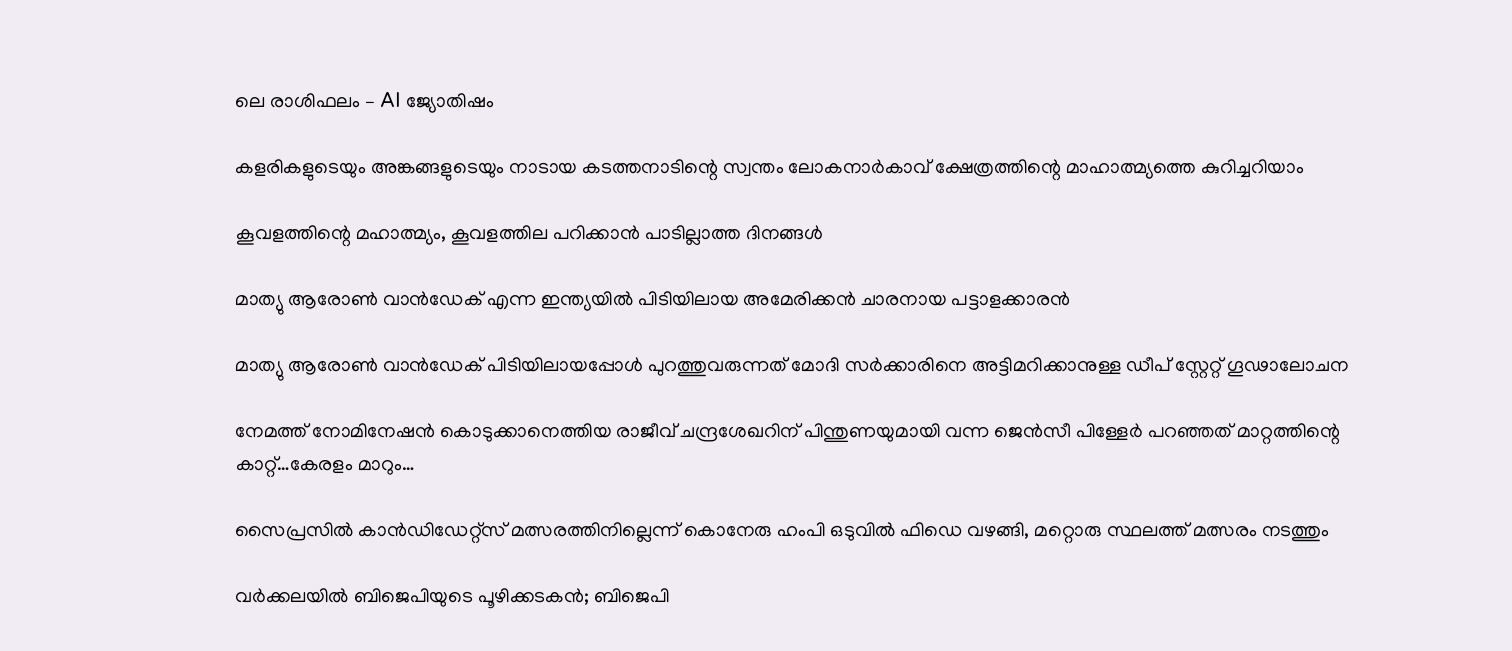ലെ രാശിഫലം – AI ജ്യോതിഷം

കളരികളുടെയും അങ്കങ്ങളുടെയും നാടായ കടത്തനാടിന്റെ സ്വന്തം ലോകനാർകാവ് ക്ഷേത്രത്തിന്റെ മാഹാത്മ്യത്തെ കുറിച്ചറിയാം

കൂവളത്തിന്റെ മഹാത്മ്യം, കൂവളത്തില പറിക്കാൻ പാടില്ലാത്ത ദിനങ്ങൾ

മാത്യു ആരോണ്‍ വാന്‍ഡേക് എന്ന ഇന്ത്യയില്‍ പിടിയിലായ അമേരിക്കന്‍ ചാരനായ പട്ടാളക്കാരന്‍

മാത്യു ആരോണ്‍ വാന്‍ഡേക് പിടിയിലായപ്പോള്‍ പുറത്തുവരുന്നത് മോദി സര്‍ക്കാരിനെ അട്ടിമറിക്കാനുള്ള ഡീപ് സ്റ്റേറ്റ് ഗൂഢാലോചന

നേമത്ത് നോമിനേഷന്‍ കൊടുക്കാനെത്തിയ രാജീവ് ചന്ദ്രശേഖറിന് പിന്തുണയുമായി വന്ന ജെന്‍സീ പിള്ളേര്‍ പറഞ്ഞത് മാറ്റത്തിന്റെ കാറ്റ്…കേരളം മാറും…

സൈപ്രസില്‍ കാന്‍ഡിഡേറ്റ്സ് മത്സരത്തിനില്ലെന്ന് കൊനേരു ഹംപി ഒടുവില്‍ ഫിഡെ വഴങ്ങി, മറ്റൊരു സ്ഥലത്ത് മത്സരം നടത്തും

വർക്കലയില്‍ ബിജെപിയുടെ പൂഴിക്കടകന്‍; ബിജെപി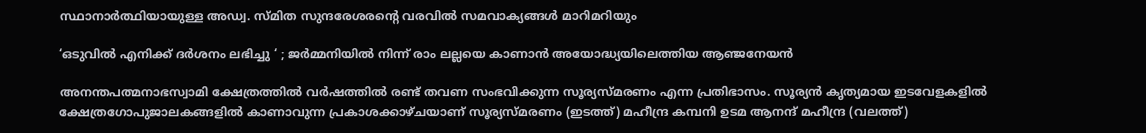സ്ഥാനാർത്ഥിയായുള്ള അഡ്വ. സ്മിത സുന്ദരേശരന്റെ വരവില്‍ സമവാക്യങ്ങള്‍ മാറിമറിയും

‘ഒടുവിൽ എനിക്ക് ദർശനം ലഭിച്ചു ‘ ; ജർമ്മനിയിൽ നിന്ന് രാം ലല്ലയെ കാണാൻ അയോദ്ധ്യയിലെത്തിയ ആഞ്ജനേയൻ

അനന്തപത്മനാഭസ്വാമി ക്ഷേത്രത്തില്‍ വര്‍ഷത്തില്‍ രണ്ട് തവണ സംഭവിക്കുന്ന സൂര്യസ്മരണം എന്ന പ്രതിഭാസം. സൂര്യന്‍ കൃത്യമായ ഇടവേളകളില്‍ ക്ഷേത്രഗോപുജാലകങ്ങളില്‍ കാണാവുന്ന പ്രകാശക്കാഴ്ചയാണ് സൂര്യസ്മരണം (ഇടത്ത്) മഹീന്ദ്ര കമ്പനി ഉടമ ആനന്ദ് മഹീന്ദ്ര (വലത്ത്)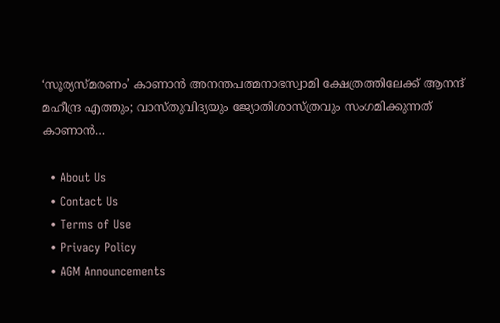‘സൂര്യസ്മരണം’ കാണാന്‍ അനന്തപത്മനാഭസ്വാമി ക്ഷേത്രത്തിലേക്ക് ആനന്ദ് മഹീന്ദ്ര എത്തും; വാസ്തുവിദ്യയും ജ്യോതിശാസ്ത്രവും സംഗമിക്കുന്നത് കാണാന്‍…

  • About Us
  • Contact Us
  • Terms of Use
  • Privacy Policy
  • AGM Announcements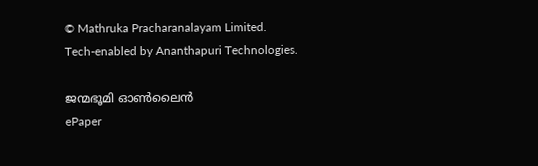© Mathruka Pracharanalayam Limited.
Tech-enabled by Ananthapuri Technologies.

ജന്മഭൂമി ഓണ്‍ലൈന്‍
ePaper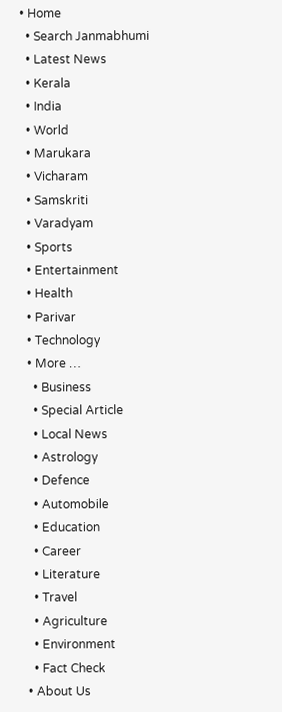• Home
  • Search Janmabhumi
  • Latest News
  • Kerala
  • India
  • World
  • Marukara
  • Vicharam
  • Samskriti
  • Varadyam
  • Sports
  • Entertainment
  • Health
  • Parivar
  • Technology
  • More …
    • Business
    • Special Article
    • Local News
    • Astrology
    • Defence
    • Automobile
    • Education
    • Career
    • Literature
    • Travel
    • Agriculture
    • Environment
    • Fact Check
  • About Us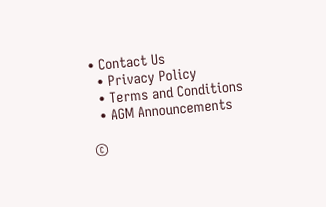• Contact Us
  • Privacy Policy
  • Terms and Conditions
  • AGM Announcements

©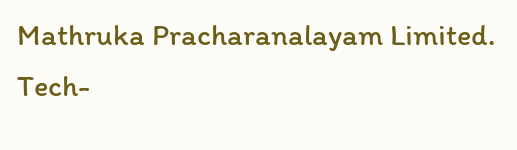Mathruka Pracharanalayam Limited.
Tech-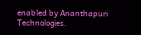enabled by Ananthapuri Technologies.